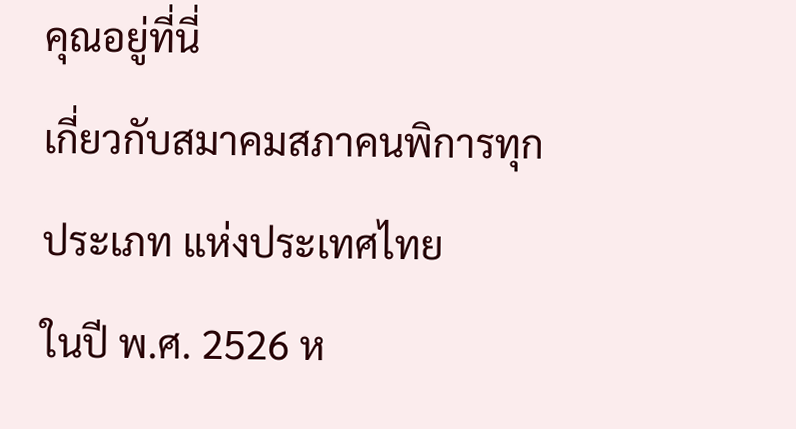คุณอยู่ที่นี่
เกี่ยวกับสมาคมสภาคนพิการทุกประเภท แห่งประเทศไทย
ในปี พ.ศ. 2526 ห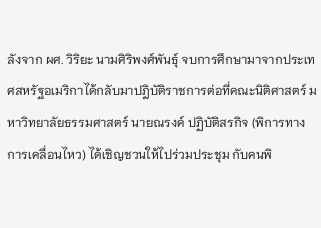ลังจาก ผศ. วิริยะ นามศิริพงศ์พันธุ์ จบการศึกษามาจากประเทศสหรัฐอเมริกาได้กลับมาปฎิบัติราชการต่อที่คณะนิติศาสตร์ มหาวิทยาลัยธรรมศาสตร์ นายณรงค์ ปฏิบัติสรกิจ (พิการทางการเคลื่อนไหว) ได้เชิญชวนให้ไปร่วมประชุม กับคนพิ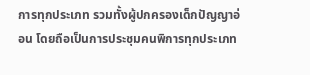การทุกประเภท รวมทั้งผู้ปกครองเด็กปัญญาอ่อน โดยถือเป็นการประชุมคนพิการทุกประเภท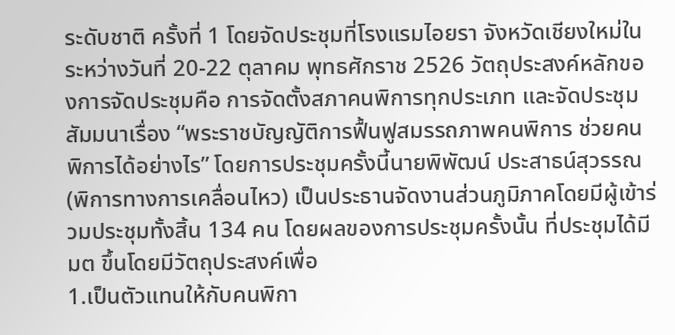ระดับชาติ ครั้งที่ 1 โดยจัดประชุมที่โรงแรมไอยรา จังหวัดเชียงใหม่ในระหว่างวันที่ 20-22 ตุลาคม พุทธศักราช 2526 วัตถุประสงค์หลักของการจัดประชุมคือ การจัดตั้งสภาคนพิการทุกประเภท และจัดประชุมสัมมนาเรื่อง “พระราชบัญญัติการฟื้นฟูสมรรถภาพคนพิการ ช่วยคนพิการได้อย่างไร” โดยการประชุมครั้งนี้นายพิพัฒน์ ประสาธน์สุวรรณ (พิการทางการเคลื่อนไหว) เป็นประธานจัดงานส่วนภูมิภาคโดยมีผู้เข้าร่วมประชุมทั้งสิ้น 134 คน โดยผลของการประชุมครั้งนั้น ที่ประชุมได้มีมต ขึ้นโดยมีวัตถุประสงค์เพื่อ
1.เป็นตัวแทนให้กับคนพิกา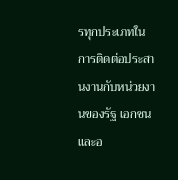รทุกประเภทในการติดต่อประสานงานกับหน่วยงานของรัฐ เอกชน และอ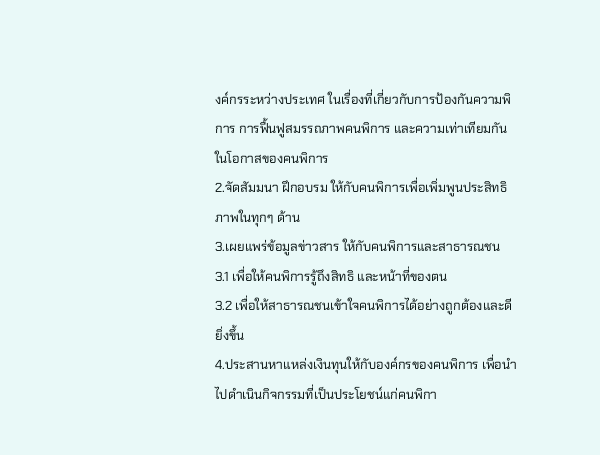งค์กรระหว่างประเทศ ในเรื่องที่เกี่ยวกับการป้องกันความพิการ การฟื้นฟูสมรรถภาพคนพิการ และความเท่าเทียมกันในโอกาสของคนพิการ
2.จัดสัมมนา ฝึกอบรม ให้กับคนพิการเพื่อเพิ่มพูนประสิทธิภาพในทุกๆ ด้าน
3.เผยแพร่ข้อมูลข่าวสาร ให้กับคนพิการและสาธารณชน
3.1 เพื่อให้คนพิการรู้ถึงสิทธิ และหน้าที่ของตน
3.2 เพื่อให้สาธารณชนเข้าใจคนพิการได้อย่างถูกต้องและดียิ่งขึ้น
4.ประสานหาแหล่งเงินทุนให้กับองค์กรของคนพิการ เพื่อนำไปดำเนินกิจกรรมที่เป็นประโยชน์แก่คนพิกา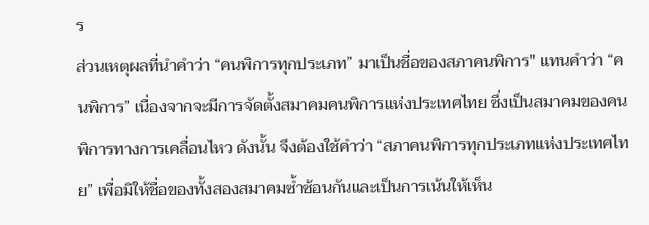ร
ส่วนเหตุผลที่นำคำว่า “คนพิการทุกประเภท” มาเป็นชื่อของสภาคนพิการ" แทนคำว่า “คนพิการ” เนื่องจากจะมีการจัดตั้งสมาคมคนพิการแห่งประเทศไทย ซึ่งเป็นสมาคมของคนพิการทางการเคลื่อนไหว ดังนั้น จึงต้องใช้คำว่า “สภาคนพิการทุกประเภทแห่งประเทศไทย” เพื่อมิให้ชื่อของทั้งสองสมาคมซ้ำซ้อนกันและเป็นการเน้นให้เห็น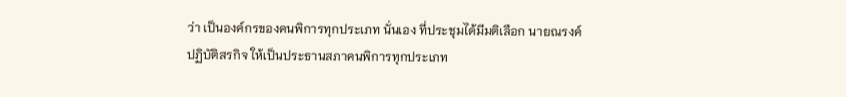ว่า เป็นองค์กรของคนพิการทุกประเภท นั่นเอง ที่ประชุมได้มีมติเลือก นายณรงค์ ปฏิบัติสรกิจ ให้เป็นประธานสภาคนพิการทุกประเภท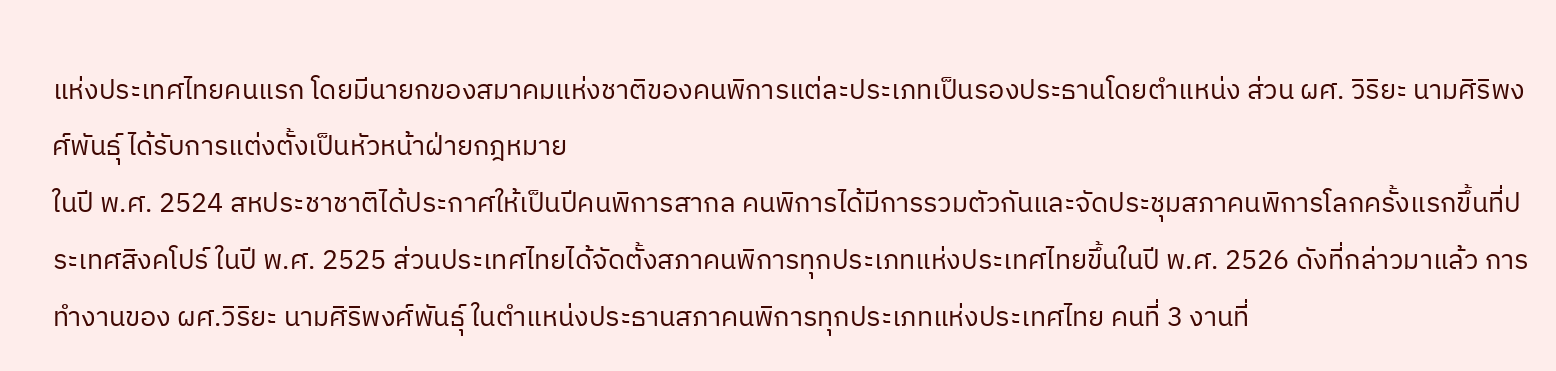แห่งประเทศไทยคนแรก โดยมีนายกของสมาคมแห่งชาติของคนพิการแต่ละประเภทเป็นรองประธานโดยตำแหน่ง ส่วน ผศ. วิริยะ นามศิริพงศ์พันธุ์ ได้รับการแต่งตั้งเป็นหัวหน้าฝ่ายกฎหมาย
ในปี พ.ศ. 2524 สหประชาชาติได้ประกาศให้เป็นปีคนพิการสากล คนพิการได้มีการรวมตัวกันและจัดประชุมสภาคนพิการโลกครั้งแรกขึ้นที่ประเทศสิงคโปร์ ในปี พ.ศ. 2525 ส่วนประเทศไทยได้จัดตั้งสภาคนพิการทุกประเภทแห่งประเทศไทยขึ้นในปี พ.ศ. 2526 ดังที่กล่าวมาแล้ว การทำงานของ ผศ.วิริยะ นามศิริพงศ์พันธุ์ ในตำแหน่งประธานสภาคนพิการทุกประเภทแห่งประเทศไทย คนที่ 3 งานที่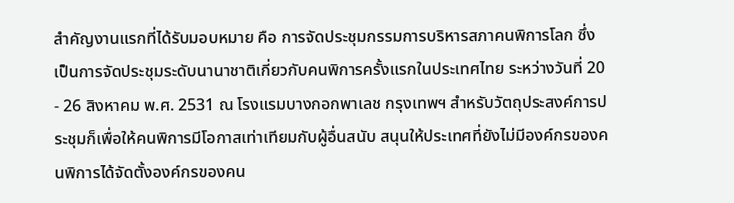สำคัญงานแรกที่ได้รับมอบหมาย คือ การจัดประชุมกรรมการบริหารสภาคนพิการโลก ซึ่งเป็นการจัดประชุมระดับนานาชาติเกี่ยวกับคนพิการครั้งแรกในประเทศไทย ระหว่างวันที่ 20 - 26 สิงหาคม พ.ศ. 2531 ณ โรงแรมบางกอกพาเลช กรุงเทพฯ สำหรับวัตถุประสงค์การประชุมก็เพื่อให้คนพิการมีโอกาสเท่าเทียมกับผู้อื่นสนับ สนุนให้ประเทศที่ยังไม่มีองค์กรของคนพิการได้จัดตั้งองค์กรของคน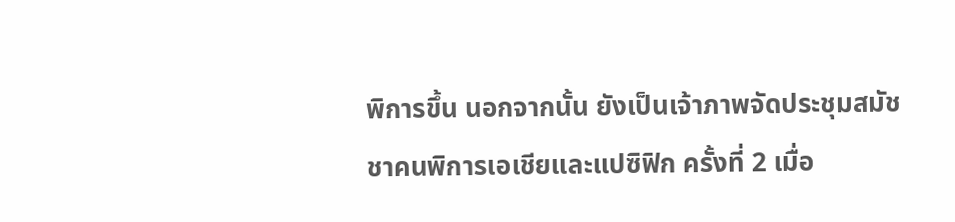พิการขึ้น นอกจากนั้น ยังเป็นเจ้าภาพจัดประชุมสมัชชาคนพิการเอเชียและแปซิฟิก ครั้งที่ 2 เมื่อ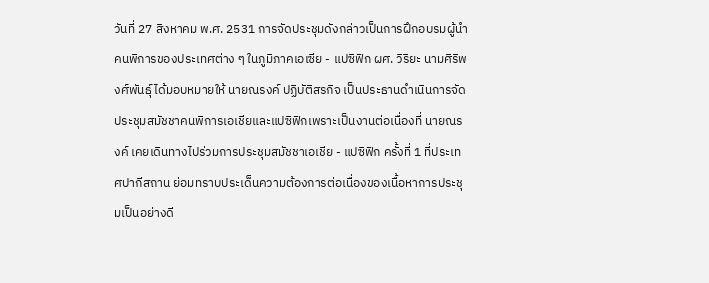วันที่ 27 สิงหาคม พ.ศ. 2531 การจัดประชุมดังกล่าวเป็นการฝึกอบรมผู้นำคนพิการของประเทศต่าง ๆ ในภูมิภาคเอเซีย - แปซิฟิก ผศ. วิริยะ นามศิริพงศ์พันธุ์ ได้มอบหมายให้ นายณรงค์ ปฏิบัติสรกิจ เป็นประธานดำเนินการจัดประชุมสมัชชาคนพิการเอเชียและแปซิฟิกเพราะเป็นงานต่อเนื่องที่ นายณรงค์ เคยเดินทางไปร่วมการประชุมสมัชชาเอเชีย - แปซิฟิก ครั้งที่ 1 ที่ประเทศปากีสถาน ย่อมทราบประเด็นความต้องการต่อเนื่องของเนื้อหาการประชุมเป็นอย่างดี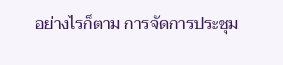อย่างไรก็ตาม การจัดการประชุม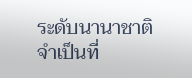ระดับนานาชาติจำเป็นที่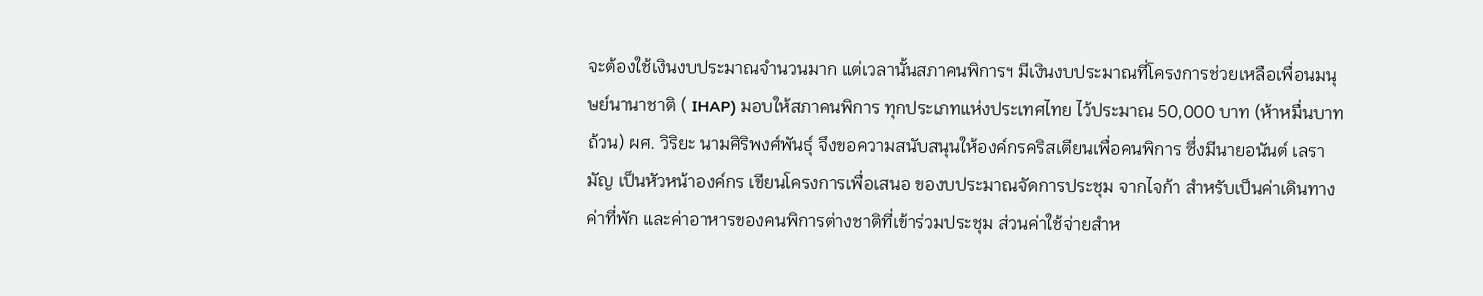จะต้องใช้เงินงบประมาณจำนวนมาก แต่เวลานั้นสภาคนพิการฯ มีเงินงบประมาณที่โครงการช่วยเหลือเพื่อนมนุษย์นานาชาติ ( IHAP) มอบให้สภาคนพิการ ทุกประเภทแห่งประเทศไทย ไว้ประมาณ 50,000 บาท (ห้าหมื่นบาทถ้วน) ผศ. วิริยะ นามศิริพงศ์พันธุ์ จึงขอความสนับสนุนให้องค์กรคริสเตียนเพื่อคนพิการ ซึ่งมีนายอนันต์ เลรามัญ เป็นหัวหน้าองค์กร เขียนโครงการเพื่อเสนอ ของบประมาณจัดการประชุม จากไจก้า สำหรับเป็นค่าเดินทาง ค่าที่พัก และค่าอาหารของคนพิการต่างชาติที่เข้าร่วมประชุม ส่วนค่าใช้จ่ายสำห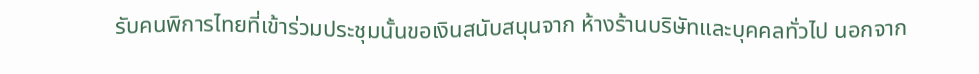รับคนพิการไทยที่เข้าร่วมประชุมนั้นขอเงินสนับสนุนจาก ห้างร้านบริษัทและบุคคลทั่วไป นอกจาก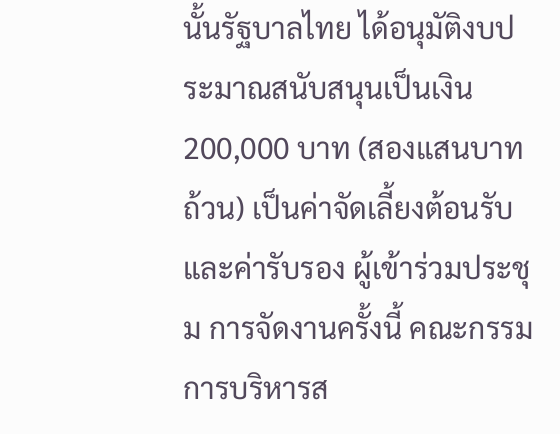นั้นรัฐบาลไทย ได้อนุมัติงบประมาณสนับสนุนเป็นเงิน 200,000 บาท (สองแสนบาทถ้วน) เป็นค่าจัดเลี้ยงต้อนรับ และค่ารับรอง ผู้เข้าร่วมประชุม การจัดงานครั้งนี้ คณะกรรมการบริหารส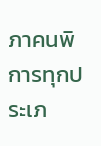ภาคนพิการทุกประเภ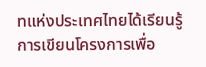ทแห่งประเทศไทยได้เรียนรู้การเขียนโครงการเพื่อ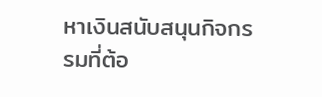หาเงินสนับสนุนกิจกรรมที่ต้อ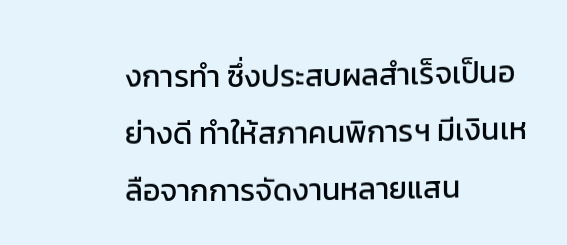งการทำ ซึ่งประสบผลสำเร็จเป็นอย่างดี ทำให้สภาคนพิการฯ มีเงินเหลือจากการจัดงานหลายแสน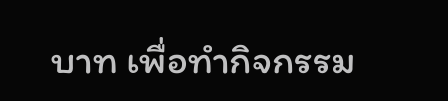บาท เพื่อทำกิจกรรม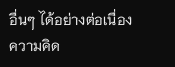อื่นๆ ได้อย่างต่อเนื่อง
ความคิด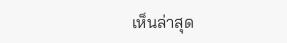เห็นล่าสุด